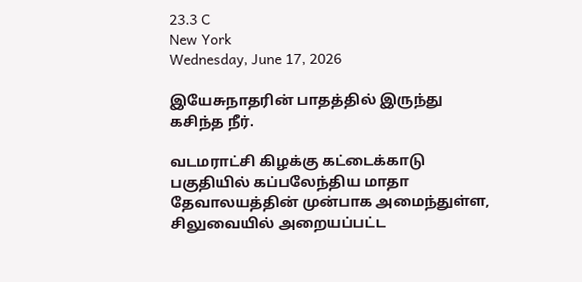23.3 C
New York
Wednesday, June 17, 2026

இயேசுநாதரின் பாதத்தில் இருந்து கசிந்த நீர்.

வடமராட்சி கிழக்கு கட்டைக்காடு பகுதியில் கப்பலேந்திய மாதா தேவாலயத்தின் முன்பாக அமைந்துள்ள, சிலுவையில் அறையப்பட்ட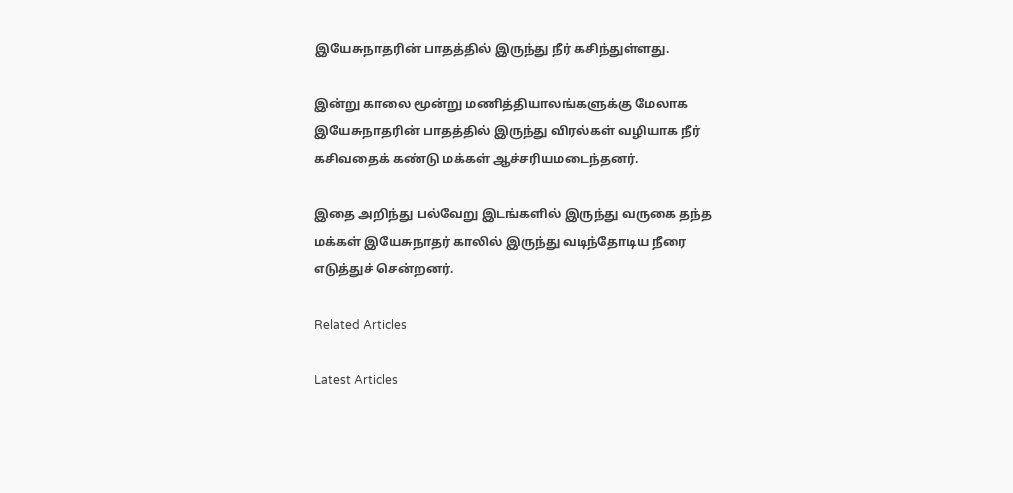இயேசுநாதரின் பாதத்தில் இருந்து நீர் கசிந்துள்ளது.

இன்று காலை மூன்று மணித்தியாலங்களுக்கு மேலாக இயேசுநாதரின் பாதத்தில் இருந்து விரல்கள் வழியாக நீர் கசிவதைக் கண்டு மக்கள் ஆச்சரியமடைந்தனர்.

இதை அறிந்து பல்வேறு இடங்களில் இருந்து வருகை தந்த மக்கள் இயேசுநாதர் காலில் இருந்து வடிந்தோடிய நீரை எடுத்துச் சென்றனர்.

Related Articles

Latest Articles